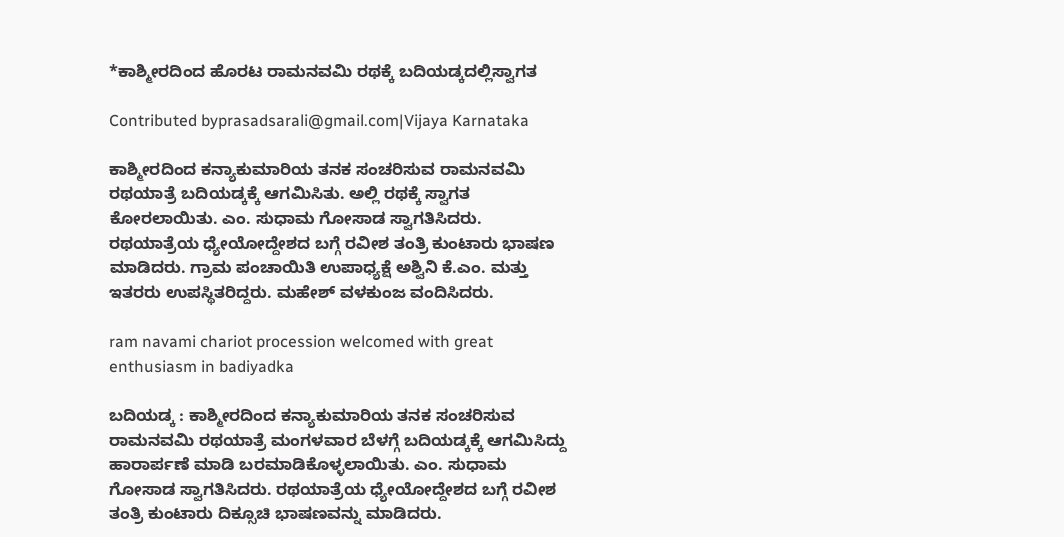*ಕಾಶ್ಮೀರದಿಂದ ಹೊರಟ ರಾಮನವಮಿ ರಥಕ್ಕೆ ಬದಿಯಡ್ಕದಲ್ಲಿಸ್ವಾಗತ

Contributed byprasadsarali@gmail.com|Vijaya Karnataka

ಕಾಶ್ಮೀರದಿಂದ ಕನ್ಯಾಕುಮಾರಿಯ ತನಕ ಸಂಚರಿಸುವ ರಾಮನವಮಿ ರಥಯಾತ್ರೆ ಬದಿಯಡ್ಕಕ್ಕೆ ಆಗಮಿಸಿತು. ಅಲ್ಲಿ ರಥಕ್ಕೆ ಸ್ವಾಗತ ಕೋರಲಾಯಿತು. ಎಂ. ಸುಧಾಮ ಗೋಸಾಡ ಸ್ವಾಗತಿಸಿದರು. ರಥಯಾತ್ರೆಯ ಧ್ಯೇಯೋದ್ದೇಶದ ಬಗ್ಗೆ ರವೀಶ ತಂತ್ರಿ ಕುಂಟಾರು ಭಾಷಣ ಮಾಡಿದರು. ಗ್ರಾಮ ಪಂಚಾಯಿತಿ ಉಪಾಧ್ಯಕ್ಷೆ ಅಶ್ವಿನಿ ಕೆ.ಎಂ. ಮತ್ತು ಇತರರು ಉಪಸ್ಥಿತರಿದ್ದರು. ಮಹೇಶ್‌ ವಳಕುಂಜ ವಂದಿಸಿದರು.

ram navami chariot procession welcomed with great enthusiasm in badiyadka

ಬದಿಯಡ್ಕ : ಕಾಶ್ಮೀರದಿಂದ ಕನ್ಯಾಕುಮಾರಿಯ ತನಕ ಸಂಚರಿಸುವ ರಾಮನವಮಿ ರಥಯಾತ್ರೆ ಮಂಗಳವಾರ ಬೆಳಗ್ಗೆ ಬದಿಯಡ್ಕಕ್ಕೆ ಆಗಮಿಸಿದ್ದು ಹಾರಾರ್ಪಣೆ ಮಾಡಿ ಬರಮಾಡಿಕೊಳ್ಳಲಾಯಿತು. ಎಂ. ಸುಧಾಮ ಗೋಸಾಡ ಸ್ವಾಗತಿಸಿದರು. ರಥಯಾತ್ರೆಯ ಧ್ಯೇಯೋದ್ದೇಶದ ಬಗ್ಗೆ ರವೀಶ ತಂತ್ರಿ ಕುಂಟಾರು ದಿಕ್ಸೂಚಿ ಭಾಷಣವನ್ನು ಮಾಡಿದರು.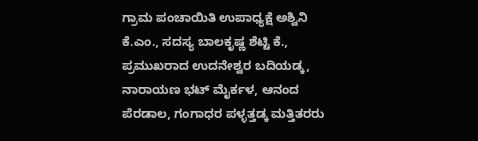ಗ್ರಾಮ ಪಂಚಾಯಿತಿ ಉಪಾಧ್ಯಕ್ಷೆ ಅಶ್ವಿನಿ ಕೆ.ಎಂ., ಸದಸ್ಯ ಬಾಲಕೃಷ್ಣ ಶೆಟ್ಟಿ ಕೆ., ಪ್ರಮುಖರಾದ ಉದನೇಶ್ವರ ಬದಿಯಡ್ಕ, ನಾರಾಯಣ ಭಟ್ ಮೈರ್ಕಳ, ಆನಂದ ಪೆರಡಾಲ, ಗಂಗಾಧರ ಪಳ್ಳತ್ತಡ್ಕ ಮತ್ತಿತರರು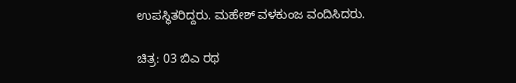ಉಪಸ್ಥಿತರಿದ್ದರು. ಮಹೇಶ್ ವಳಕುಂಜ ವಂದಿಸಿದರು.

ಚಿತ್ರ: 03 ಬಿಎ ರಥ